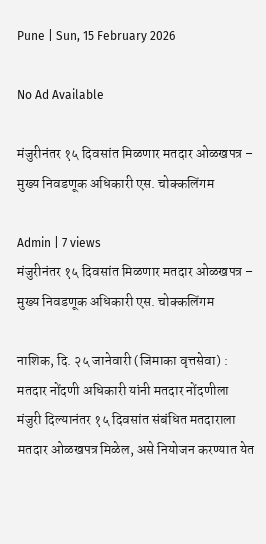Pune | Sun, 15 February 2026

No Ad Available

मंजुरीनंतर १५ दिवसांत मिळणार मतदार ओळखपत्र – मुख्य निवडणूक अधिकारी एस. चोक्कलिंगम

Admin | 7 views
मंजुरीनंतर १५ दिवसांत मिळणार मतदार ओळखपत्र – मुख्य निवडणूक अधिकारी एस. चोक्कलिंगम

नाशिक, दि. २५ जानेवारी (जिमाका वृत्तसेवा) : मतदार नोंदणी अधिकारी यांनी मतदार नोंदणीला मंजुरी दिल्यानंतर १५ दिवसांत संबंधित मतदाराला मतदार ओळखपत्र मिळेल, असे नियोजन करण्यात येत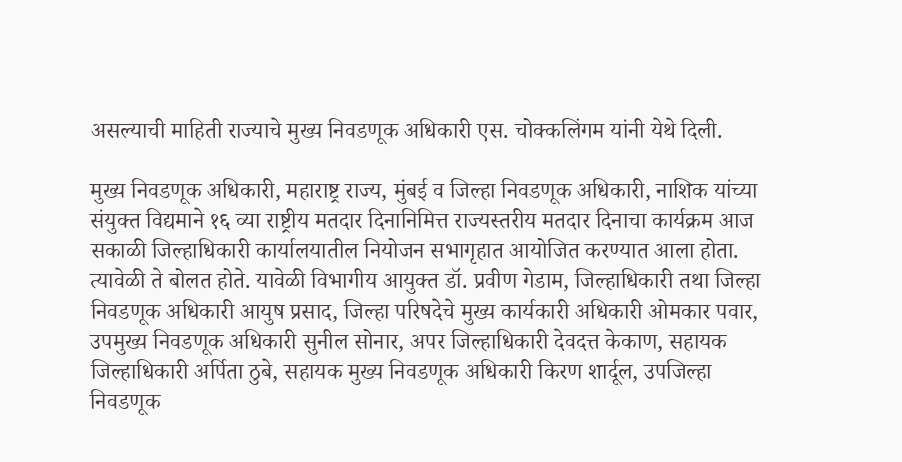असल्याची माहिती राज्याचे मुख्य निवडणूक अधिकारी एस. चोक्कलिंगम यांनी येथे दिली.

मुख्य निवडणूक अधिकारी, महाराष्ट्र राज्य, मुंबई व जिल्हा निवडणूक अधिकारी, नाशिक यांच्या संयुक्त विद्यमाने १६ व्या राष्ट्रीय मतदार दिनानिमित्त राज्यस्तरीय मतदार दिनाचा कार्यक्रम आज सकाळी जिल्हाधिकारी कार्यालयातील नियोजन सभागृहात आयोजित करण्यात आला होता. त्यावेळी ते बोलत होते. यावेळी विभागीय आयुक्त डॉ. प्रवीण गेडाम, जिल्हाधिकारी तथा जिल्हा निवडणूक अधिकारी आयुष प्रसाद, जिल्हा परिषदेचे मुख्य कार्यकारी अधिकारी ओमकार पवार, उपमुख्य निवडणूक अधिकारी सुनील सोनार, अपर जिल्हाधिकारी देवदत्त केकाण, सहायक जिल्हाधिकारी अर्पिता ठुबे, सहायक मुख्य निवडणूक अधिकारी किरण शार्दूल, उपजिल्हा निवडणूक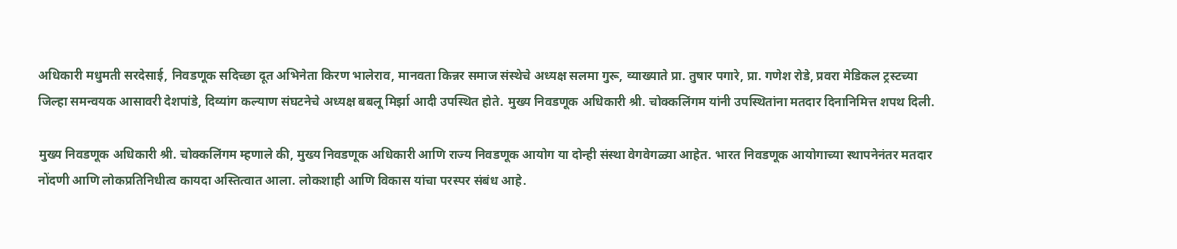अधिकारी मधुमती सरदेसाई, निवडणूक सदिच्छा दूत अभिनेता किरण भालेराव, मानवता किन्नर समाज संस्थेचे अध्यक्ष सलमा गुरू, व्याख्याते प्रा. तुषार पगारे, प्रा. गणेश रोडे, प्रवरा मेडिकल ट्रस्टच्या जिल्हा समन्वयक आसावरी देशपांडे, दिव्यांग कल्याण संघटनेचे अध्यक्ष बबलू मिर्झा आदी उपस्थित होते. मुख्य निवडणूक अधिकारी श्री. चोक्कलिंगम यांनी उपस्थितांना मतदार दिनानिमित्त शपथ दिली.

मुख्य निवडणूक अधिकारी श्री. चोक्कलिंगम म्हणाले की, मुख्य निवडणूक अधिकारी आणि राज्य निवडणूक आयोग या दोन्ही संस्था वेगवेगळ्या आहेत. भारत निवडणूक आयोगाच्या स्थापनेनंतर मतदार नोंदणी आणि लोकप्रतिनिधीत्व कायदा अस्तित्वात आला. लोकशाही आणि विकास यांचा परस्पर संबंध आहे.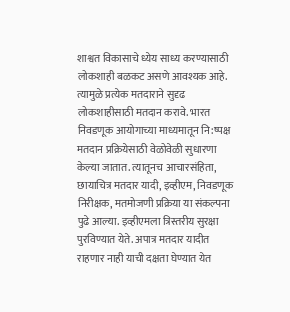शाश्वत विकासाचे ध्येय साध्य करण्यासाठी लोकशाही बळकट असणे आवश्यक आहे. त्यामुळे प्रत्येक मतदाराने सुदृढ लोकशाहीसाठी मतदान करावे. भारत निवडणूक आयोगाच्या माध्यमातून नि:ष्पक्ष मतदान प्रक्रियेसाठी वेळोवेळी सुधारणा केल्या जातात. त्यातूनच आचारसंहिता, छायाचित्र मतदार यादी, इव्हीएम, निवडणूक निरीक्षक, मतमोजणी प्रक्रिया या संकल्पना पुढे आल्या. इव्हीएमला त्रिस्तरीय सुरक्षा पुरविण्यात येते. अपात्र मतदार यादीत राहणार नाही याची दक्षता घेण्यात येत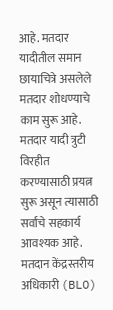आहे. मतदार यादीतील समान छायाचित्रे असलेले मतदार शोधण्याचे काम सुरू आहे. मतदार यादी त्रुटी विरहीत करण्यासाठी प्रयत्न सुरू असून त्यासाठी सर्वांचे सहकार्य आवश्यक आहे. मतदान केंद्रस्तरीय अधिकारी (BLO)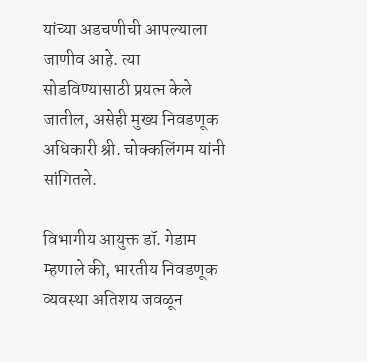यांच्या अडचणीची आपल्याला जाणीव आहे. त्या सोडविण्यासाठी प्रयत्न केले जातील, असेही मुख्य निवडणूक अधिकारी श्री. चोक्कलिंगम यांनी सांगितले.

विभागीय आयुक्त डॉ. गेडाम म्हणाले की, भारतीय निवडणूक व्यवस्था अतिशय जवळून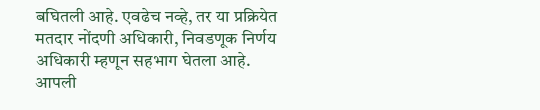बघितली आहे. एवढेच नव्हे, तर या प्रक्रियेत मतदार नोंदणी अधिकारी, निवडणूक निर्णय अधिकारी म्हणून सहभाग घेतला आहे. आपली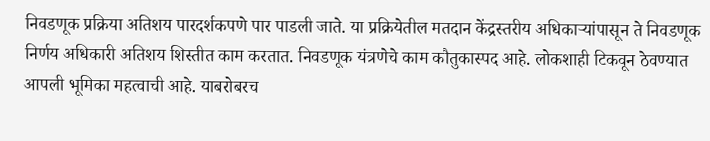निवडणूक प्रक्रिया अतिशय पारदर्शकपणे पार पाडली जाते. या प्रक्रियेतील मतदान केंद्रस्तरीय अधिकाऱ्यांपासून ते निवडणूक निर्णय अधिकारी अतिशय शिस्तीत काम करतात. निवडणूक यंत्रणेचे काम कौतुकास्पद आहे. लोकशाही टिकवून ठेवण्यात आपली भूमिका महत्वाची आहे. याबरोबरच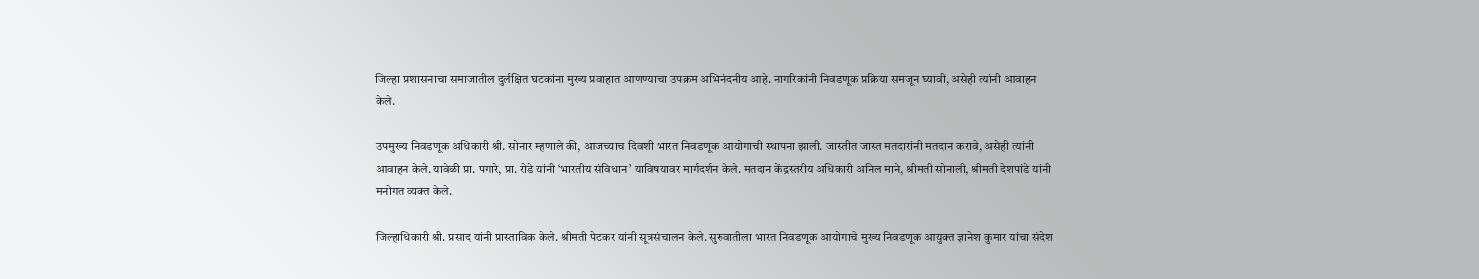जिल्हा प्रशासनाचा समाजातील दुर्लक्षित घटकांना मुख्य प्रवाहात आणण्याचा उपक्रम अभिनंदनीय आहे. नागरिकांनी निवडणूक प्रक्रिया समजून घ्यावी, असेही त्यांनी आवाहन केले.

उपमुख्य निवडणूक अधिकारी श्री. सोनार म्हणाले की, आजच्याच दिवशी भारत निवडणूक आयोगाची स्थापना झाली. जास्तीत जास्त मतदारांनी मतदान करावे, असेही त्यांनी आवाहन केले. यावेळी प्रा. पगारे, प्रा. रोडे यांनी ‘भारतीय संविधान’ याविषयावर मार्गदर्शन केले. मतदान केंद्रस्तरीय अधिकारी अनिल माने, श्रीमती सोनाली, श्रीमती देशपांडे यांनी मनोगत व्यक्त केले.

जिल्हाधिकारी श्री. प्रसाद यांनी प्रास्ताविक केले. श्रीमती पेटकर यांनी सूत्रसंचालन केले. सुरुवातीला भारत निवडणूक आयोगाचे मुख्य निवडणूक आयुक्त ज्ञानेश कुमार यांचा संदेश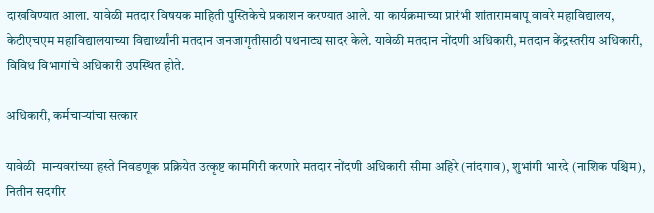दाखविण्यात आला. यावेळी मतदार विषयक माहिती पुस्तिकेचे प्रकाशन करण्यात आले. या कार्यक्रमाच्या प्रारंभी शांतारामबापू वावरे महाविद्यालय, केटीएचएम महाविद्यालयाच्या विद्यार्थ्यांनी मतदान जनजागृतीसाठी पथनाट्य सादर केले. यावेळी मतदान नोंदणी अधिकारी, मतदान केंद्रस्तरीय अधिकारी, विविध विभागांचे अधिकारी उपस्थित होते.

अधिकारी, कर्मचाऱ्यांचा सत्कार

यावेळी  मान्यवरांच्या हस्ते निवडणूक प्रक्रियेत उत्कृष्ट कामगिरी करणारे मतदार नोंदणी अधिकारी सीमा अहिरे (नांदगाव), शुभांगी भारदे (नाशिक पश्चिम), नितीन सदगीर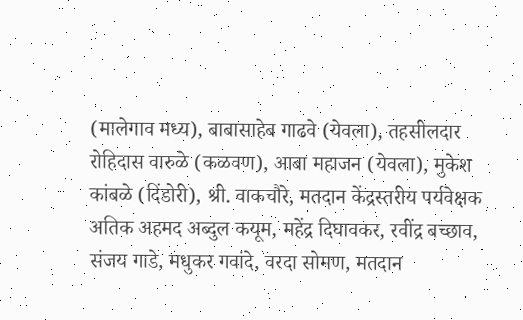(मालेगाव मध्य), बाबासाहेब गाढवे (येवला), तहसीलदार रोहिदास वारुळे (कळवण), आबा महाजन (येवला), मुकेश कांबळे (दिंडोरी), श्री. वाकचौरे, मतदान केंद्रस्तरीय पर्यवेक्षक अतिक अहमद अब्दुल कयूम, महेंद्र दिघावकर, रवींद्र बच्छाव, संजय गाडे, मधुकर गवांदे, वरदा सोमण, मतदान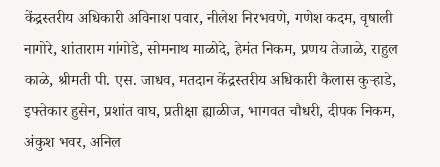केंद्रस्तरीय अधिकारी अविनाश पवार, नीलेश निरभवणे, गणेश कदम, वृषाली नागोरे, शांताराम गांगोडे, सोमनाथ माळोदे, हेमंत निकम, प्रणय तेजाळे, राहुल काळे, श्रीमती पी. एस. जाधव, मतदान केंद्रस्तरीय अधिकारी कैलास कुऱ्हाडे, इफ्तेकार हुसेन, प्रशांत वाघ, प्रतीक्षा ह्याळीज, भागवत चौधरी, दीपक निकम, अंकुश भवर, अनिल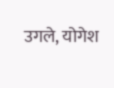उगले, योगेश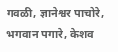गवळी, ज्ञानेश्वर पाचोरे, भगवान पगारे, केशव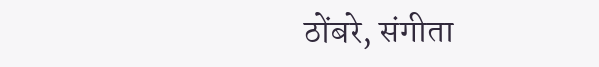ठोंबरे, संगीता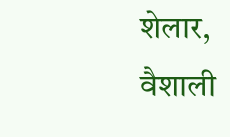शेलार, वैशाली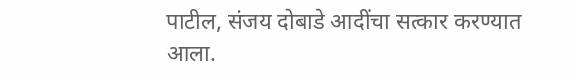पाटील, संजय दोबाडे आदींचा सत्कार करण्यात आला.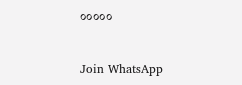०००००


Join WhatsApp